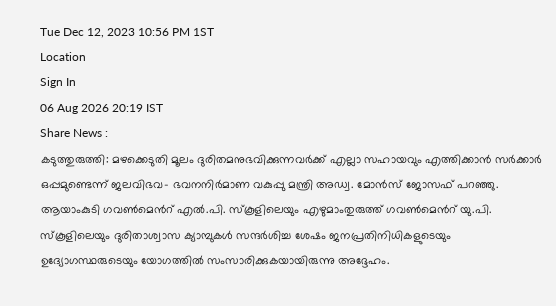Tue Dec 12, 2023 10:56 PM 1ST
Location
Sign In
06 Aug 2026 20:19 IST
Share News :
കടുത്തുരുത്തി: മഴക്കെടുതി മൂലം ദുരിതമനുഭവിക്കുന്നവർക്ക് എല്ലാ സഹായവും എത്തിക്കാൻ സർക്കാർ ഒപ്പമുണ്ടെന്ന് ജലവിഭവ- ഭവനനിർമാണ വകുപ്പു മന്ത്രി അഡ്വ. മോൻസ് ജോസഫ് പറഞ്ഞു. ആയാംകുടി ഗവൺമെൻറ് എൽ.പി. സ്കൂളിലെയും എഴുമാംതുരുത്ത് ഗവൺമെൻറ് യു.പി. സ്കൂളിലെയും ദുരിതാശ്വാസ ക്യാമ്പുകൾ സന്ദർശിച്ച ശേഷം ജനപ്രതിനിധികളുടെയും ഉദ്യോഗസ്ഥരുടെയും യോഗത്തിൽ സംസാരിക്കുകയായിരുന്നു അദ്ദേഹം.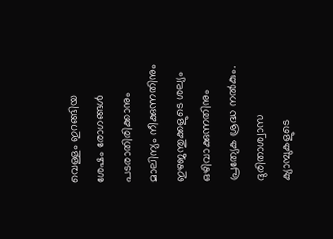വെള്ളം ഇറങ്ങിയ ശേഷം രോഗങ്ങൾ പടരാതിരിക്കാനും മാലിന്യം നീക്കുന്നതിനും ഇഴജന്തുക്കളുടെ ശല്യം ഒഴിവാക്കുന്നതിനും പ്രത്യേക ശ്രദ്ധ നൽകും. ദുരിതാശ്വാസ ക്യാമ്പുകളുടെ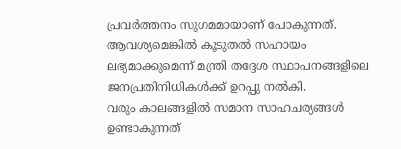പ്രവർത്തനം സുഗമമായാണ് പോകുന്നത്. ആവശ്യമെങ്കിൽ കൂടുതൽ സഹായം ലഭ്യമാക്കുമെന്ന് മന്ത്രി തദ്ദേശ സ്ഥാപനങ്ങളിലെ ജനപ്രതിനിധികൾക്ക് ഉറപ്പു നൽകി.
വരും കാലങ്ങളിൽ സമാന സാഹചര്യങ്ങൾ ഉണ്ടാകുന്നത്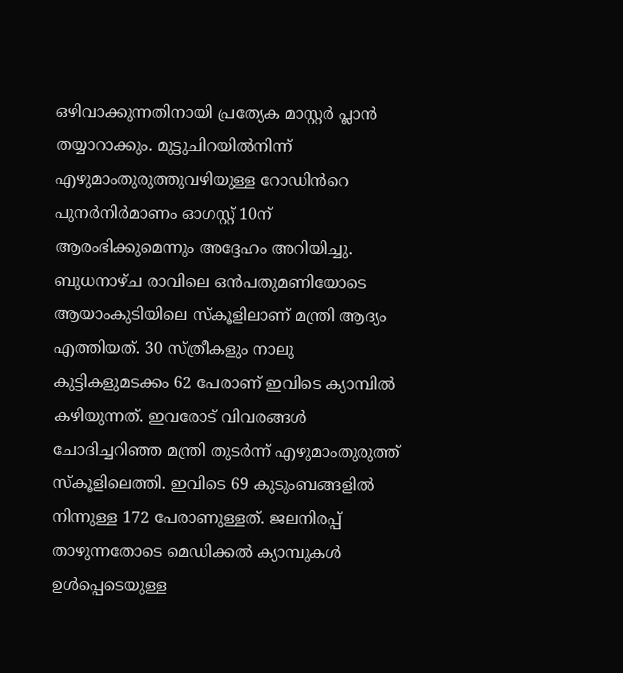ഒഴിവാക്കുന്നതിനായി പ്രത്യേക മാസ്റ്റർ പ്ലാൻ തയ്യാറാക്കും. മുട്ടുചിറയിൽനിന്ന് എഴുമാംതുരുത്തുവഴിയുള്ള റോഡിൻറെ പുനർനിർമാണം ഓഗസ്റ്റ് 10ന് ആരംഭിക്കുമെന്നും അദ്ദേഹം അറിയിച്ചു.
ബുധനാഴ്ച രാവിലെ ഒൻപതുമണിയോടെ ആയാംകുടിയിലെ സ്കൂളിലാണ് മന്ത്രി ആദ്യം എത്തിയത്. 30 സ്ത്രീകളും നാലു കുട്ടികളുമടക്കം 62 പേരാണ് ഇവിടെ ക്യാമ്പിൽ കഴിയുന്നത്. ഇവരോട് വിവരങ്ങൾ ചോദിച്ചറിഞ്ഞ മന്ത്രി തുടർന്ന് എഴുമാംതുരുത്ത് സ്കൂളിലെത്തി. ഇവിടെ 69 കുടുംബങ്ങളിൽ നിന്നുള്ള 172 പേരാണുള്ളത്. ജലനിരപ്പ് താഴുന്നതോടെ മെഡിക്കൽ ക്യാമ്പുകൾ ഉൾപ്പെടെയുള്ള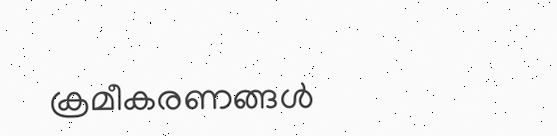ക്രമീകരണങ്ങൾ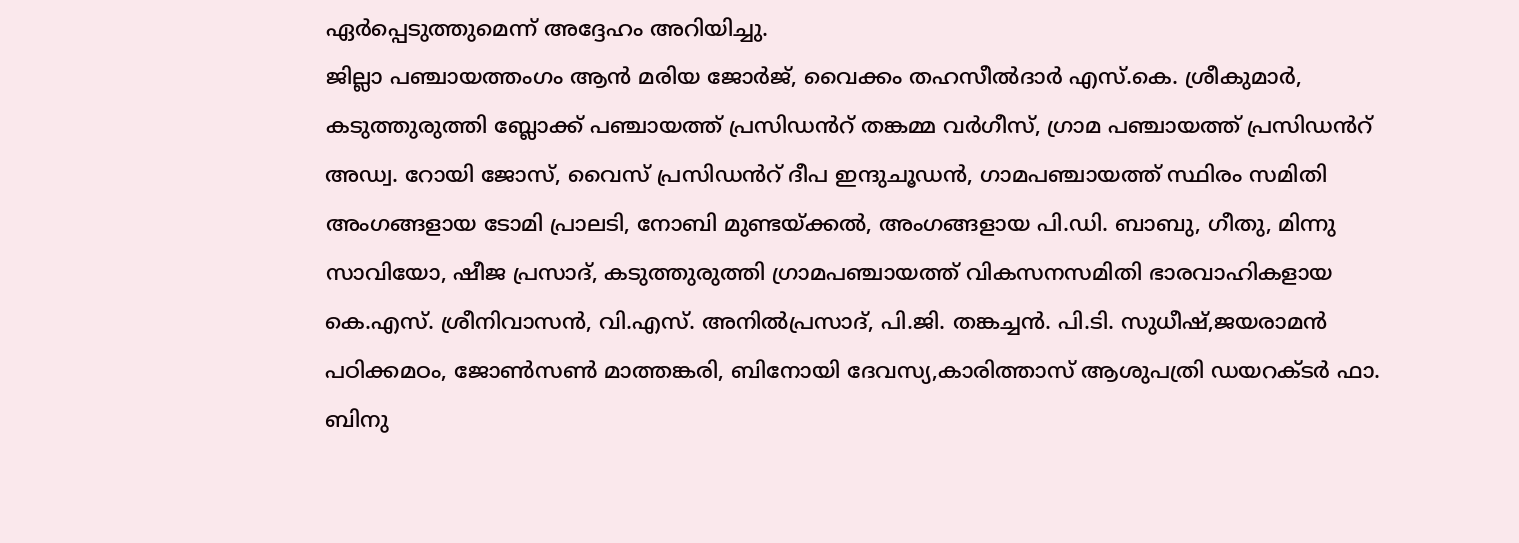ഏർപ്പെടുത്തുമെന്ന് അദ്ദേഹം അറിയിച്ചു.
ജില്ലാ പഞ്ചായത്തംഗം ആൻ മരിയ ജോർജ്, വൈക്കം തഹസീൽദാർ എസ്.കെ. ശ്രീകുമാർ, കടുത്തുരുത്തി ബ്ലോക്ക് പഞ്ചായത്ത് പ്രസിഡൻറ് തങ്കമ്മ വർഗീസ്, ഗ്രാമ പഞ്ചായത്ത് പ്രസിഡൻറ് അഡ്വ. റോയി ജോസ്, വൈസ് പ്രസിഡൻറ് ദീപ ഇന്ദുചൂഡൻ, ഗാമപഞ്ചായത്ത് സ്ഥിരം സമിതി അംഗങ്ങളായ ടോമി പ്രാലടി, നോബി മുണ്ടയ്ക്കൽ, അംഗങ്ങളായ പി.ഡി. ബാബു, ഗീതു, മിന്നു സാവിയോ, ഷീജ പ്രസാദ്, കടുത്തുരുത്തി ഗ്രാമപഞ്ചായത്ത് വികസനസമിതി ഭാരവാഹികളായ കെ.എസ്. ശ്രീനിവാസൻ, വി.എസ്. അനിൽപ്രസാദ്, പി.ജി. തങ്കച്ചൻ. പി.ടി. സുധീഷ്,ജയരാമൻ പഠിക്കമഠം, ജോൺസൺ മാത്തങ്കരി, ബിനോയി ദേവസ്യ,കാരിത്താസ് ആശുപത്രി ഡയറക്ടർ ഫാ. ബിനു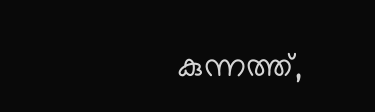കുന്നത്ത്,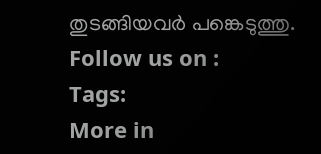തുടങ്ങിയവർ പങ്കെടുത്തു.
Follow us on :
Tags:
More in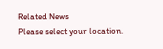Related News
Please select your location.